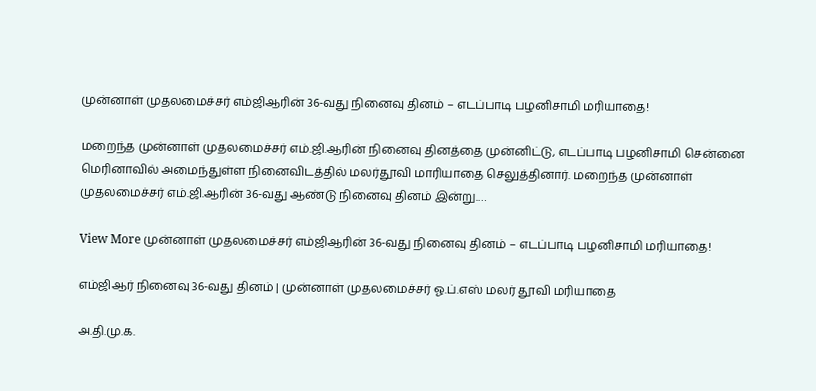முன்னாள் முதலமைச்சர் எம்ஜிஆரின் 36-வது நினைவு தினம் – எடப்பாடி பழனிசாமி மரியாதை!

மறைந்த முன்னாள் முதலமைச்சர் எம்.ஜி.ஆரின் நினைவு தினத்தை முன்னிட்டு, எடப்பாடி பழனிசாமி சென்னை மெரினாவில் அமைந்துள்ள நினைவிடத்தில் மலர்தூவி மாரியாதை செலுத்தினார். மறைந்த முன்னாள் முதலமைச்சர் எம்.ஜி.ஆரின் 36-வது ஆண்டு நினைவு தினம் இன்று.…

View More முன்னாள் முதலமைச்சர் எம்ஜிஆரின் 36-வது நினைவு தினம் – எடப்பாடி பழனிசாமி மரியாதை!

எம்ஜிஆர் நினைவு 36-வது தினம் | முன்னாள் முதலமைச்சர் ஓ.ப்.எஸ் மலர் தூவி மரியாதை

அ.தி.மு.க.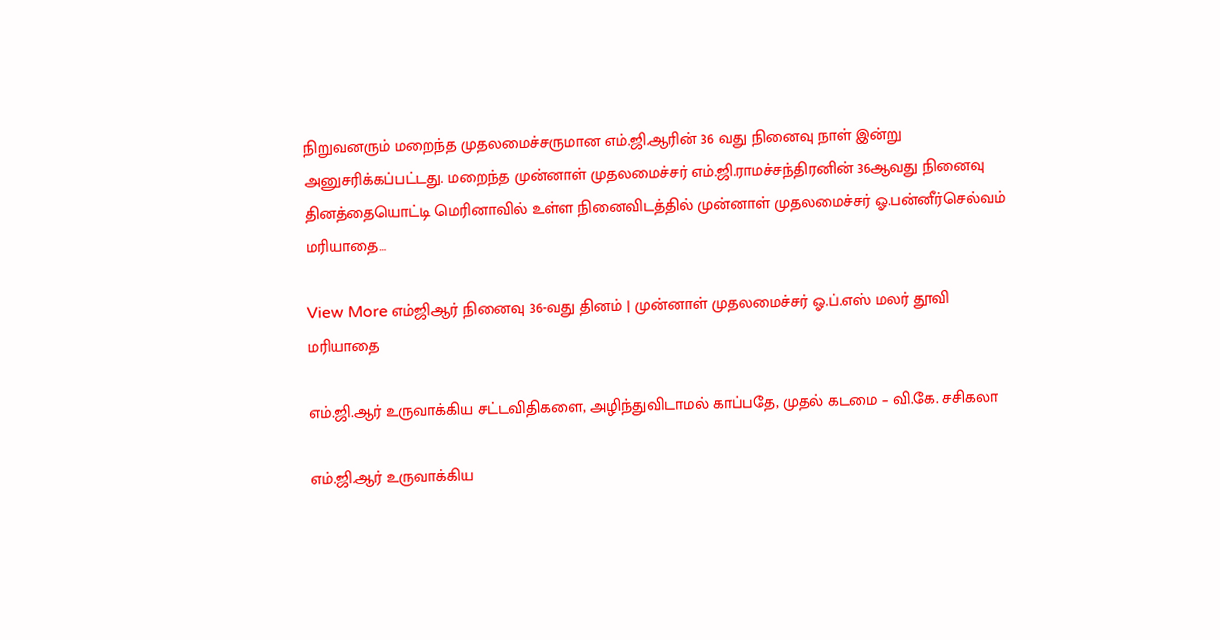நிறுவனரும் மறைந்த முதலமைச்சருமான எம்.ஜி.ஆரின் 36 வது நினைவு நாள் இன்று அனுசரிக்கப்பட்டது. மறைந்த முன்னாள் முதலமைச்சர் எம்.ஜி.ராமச்சந்திரனின் 36ஆவது நினைவு தினத்தையொட்டி மெரினாவில் உள்ள நினைவிடத்தில் முன்னாள் முதலமைச்சர் ஓ.பன்னீர்செல்வம் மரியாதை…

View More எம்ஜிஆர் நினைவு 36-வது தினம் | முன்னாள் முதலமைச்சர் ஓ.ப்.எஸ் மலர் தூவி மரியாதை

எம்.ஜி.ஆர் உருவாக்கிய சட்டவிதிகளை, அழிந்துவிடாமல் காப்பதே, முதல் கடமை – வி.கே. சசிகலா

எம்.ஜி.ஆர் உருவாக்கிய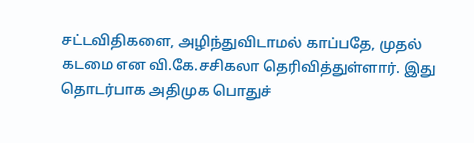சட்டவிதிகளை, அழிந்துவிடாமல் காப்பதே, முதல் கடமை என வி.கே.சசிகலா தெரிவித்துள்ளார். இது தொடர்பாக அதிமுக பொதுச்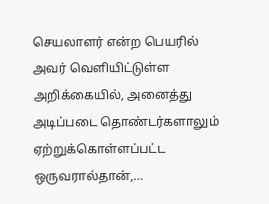செயலாளர் என்ற பெயரில் அவர் வெளியிட்டுள்ள அறிக்கையில், அனைத்து அடிப்படை தொண்டர்களாலும் ஏற்றுக்கொள்ளப்பட்ட ஒருவரால்தான்,…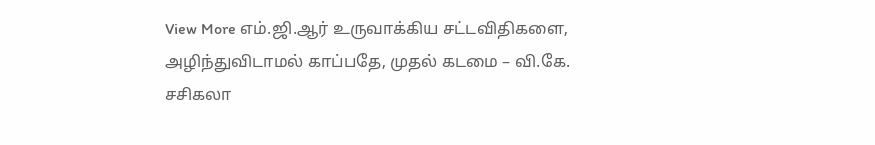View More எம்.ஜி.ஆர் உருவாக்கிய சட்டவிதிகளை, அழிந்துவிடாமல் காப்பதே, முதல் கடமை – வி.கே. சசிகலா